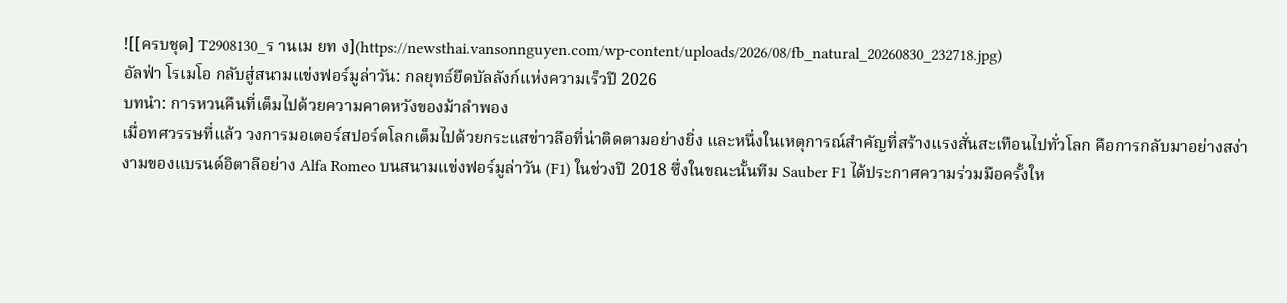![[ครบชุด] T2908130_ร านเม ยท ง](https://newsthai.vansonnguyen.com/wp-content/uploads/2026/08/fb_natural_20260830_232718.jpg)
อัลฟ่า โรเมโอ กลับสู่สนามแข่งฟอร์มูล่าวัน: กลยุทธ์ยึดบัลลังก์แห่งความเร็วปี 2026
บทนำ: การหวนคืนที่เต็มไปด้วยความคาดหวังของม้าลำพอง
เมื่อทศวรรษที่แล้ว วงการมอเตอร์สปอร์ตโลกเต็มไปด้วยกระแสข่าวลือที่น่าติดตามอย่างยิ่ง และหนึ่งในเหตุการณ์สำคัญที่สร้างแรงสั่นสะเทือนไปทั่วโลก คือการกลับมาอย่างสง่างามของแบรนด์อิตาลีอย่าง Alfa Romeo บนสนามแข่งฟอร์มูล่าวัน (F1) ในช่วงปี 2018 ซึ่งในขณะนั้นทีม Sauber F1 ได้ประกาศความร่วมมือครั้งให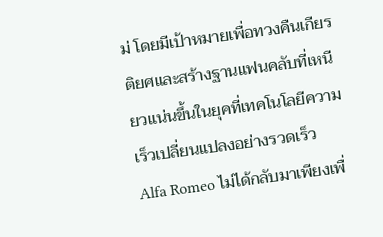ม่ โดยมีเป้าหมายเพื่อทวงคืนเกียรติยศและสร้างฐานแฟนคลับที่เหนียวแน่นขึ้นในยุคที่เทคโนโลยีความเร็วเปลี่ยนแปลงอย่างรวดเร็ว
Alfa Romeo ไม่ได้กลับมาเพียงเพื่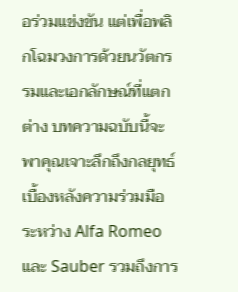อร่วมแข่งขัน แต่เพื่อพลิกโฉมวงการด้วยนวัตกรรมและเอกลักษณ์ที่แตกต่าง บทความฉบับนี้จะพาคุณเจาะลึกถึงกลยุทธ์เบื้องหลังความร่วมมือระหว่าง Alfa Romeo และ Sauber รวมถึงการ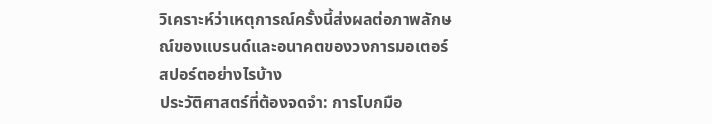วิเคราะห์ว่าเหตุการณ์ครั้งนี้ส่งผลต่อภาพลักษณ์ของแบรนด์และอนาคตของวงการมอเตอร์สปอร์ตอย่างไรบ้าง
ประวัติศาสตร์ที่ต้องจดจำ: การโบกมือ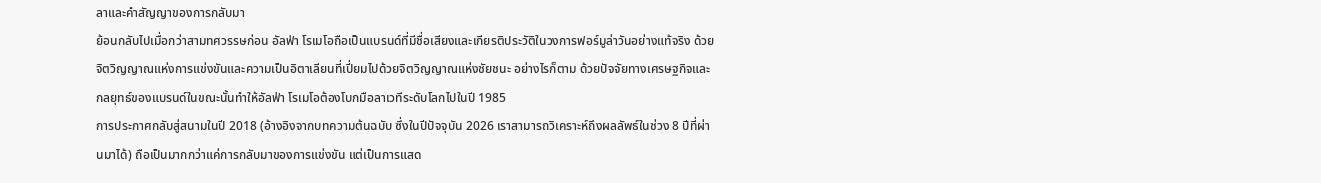ลาและคำสัญญาของการกลับมา
ย้อนกลับไปเมื่อกว่าสามทศวรรษก่อน อัลฟ่า โรเมโอถือเป็นแบรนด์ที่มีชื่อเสียงและเกียรติประวัติในวงการฟอร์มูล่าวันอย่างแท้จริง ด้วยจิตวิญญาณแห่งการแข่งขันและความเป็นอิตาเลียนที่เปี่ยมไปด้วยจิตวิญญาณแห่งชัยชนะ อย่างไรก็ตาม ด้วยปัจจัยทางเศรษฐกิจและกลยุทธ์ของแบรนด์ในขณะนั้นทำให้อัลฟ่า โรเมโอต้องโบกมือลาเวทีระดับโลกไปในปี 1985
การประกาศกลับสู่สนามในปี 2018 (อ้างอิงจากบทความต้นฉบับ ซึ่งในปีปัจจุบัน 2026 เราสามารถวิเคราะห์ถึงผลลัพธ์ในช่วง 8 ปีที่ผ่านมาได้) ถือเป็นมากกว่าแค่การกลับมาของการแข่งขัน แต่เป็นการแสด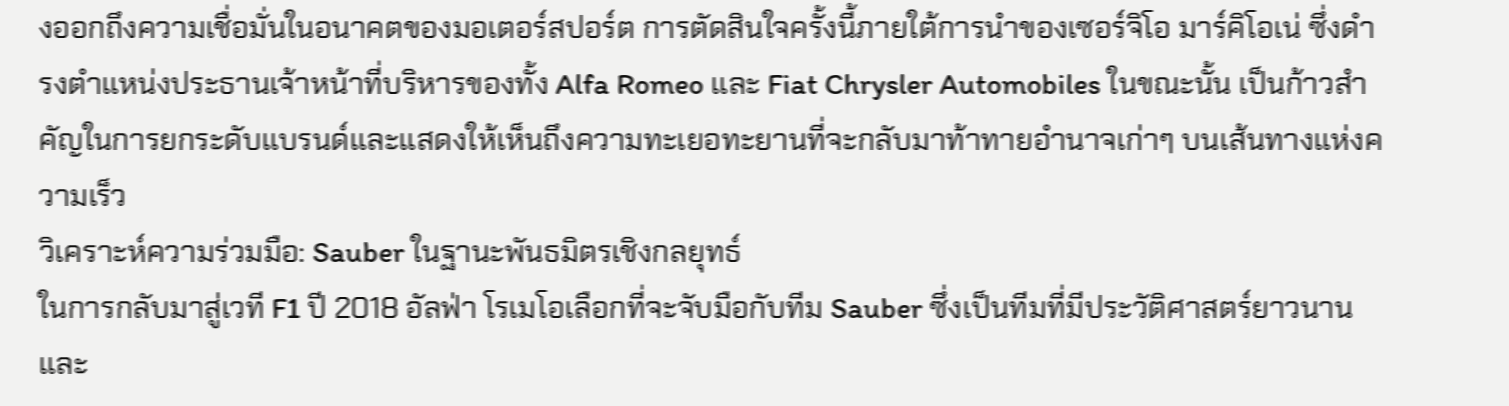งออกถึงความเชื่อมั่นในอนาคตของมอเตอร์สปอร์ต การตัดสินใจครั้งนี้ภายใต้การนำของเซอร์จิโอ มาร์คิโอเน่ ซึ่งดำรงตำแหน่งประธานเจ้าหน้าที่บริหารของทั้ง Alfa Romeo และ Fiat Chrysler Automobiles ในขณะนั้น เป็นก้าวสำคัญในการยกระดับแบรนด์และแสดงให้เห็นถึงความทะเยอทะยานที่จะกลับมาท้าทายอำนาจเก่าๆ บนเส้นทางแห่งความเร็ว
วิเคราะห์ความร่วมมือ: Sauber ในฐานะพันธมิตรเชิงกลยุทธ์
ในการกลับมาสู่เวที F1 ปี 2018 อัลฟ่า โรเมโอเลือกที่จะจับมือกับทีม Sauber ซึ่งเป็นทีมที่มีประวัติศาสตร์ยาวนานและ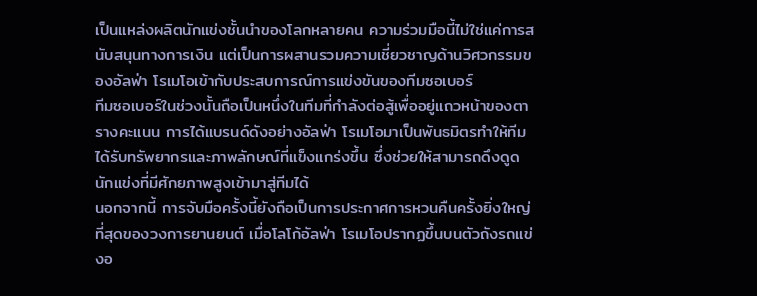เป็นแหล่งผลิตนักแข่งชั้นนำของโลกหลายคน ความร่วมมือนี้ไม่ใช่แค่การสนับสนุนทางการเงิน แต่เป็นการผสานรวมความเชี่ยวชาญด้านวิศวกรรมของอัลฟ่า โรเมโอเข้ากับประสบการณ์การแข่งขันของทีมซอเบอร์
ทีมซอเบอร์ในช่วงนั้นถือเป็นหนึ่งในทีมที่กำลังต่อสู้เพื่ออยู่แถวหน้าของตารางคะแนน การได้แบรนด์ดังอย่างอัลฟ่า โรเมโอมาเป็นพันธมิตรทำให้ทีมได้รับทรัพยากรและภาพลักษณ์ที่แข็งแกร่งขึ้น ซึ่งช่วยให้สามารถดึงดูดนักแข่งที่มีศักยภาพสูงเข้ามาสู่ทีมได้
นอกจากนี้ การจับมือครั้งนี้ยังถือเป็นการประกาศการหวนคืนครั้งยิ่งใหญ่ที่สุดของวงการยานยนต์ เมื่อโลโก้อัลฟ่า โรเมโอปรากฏขึ้นบนตัวถังรถแข่งอ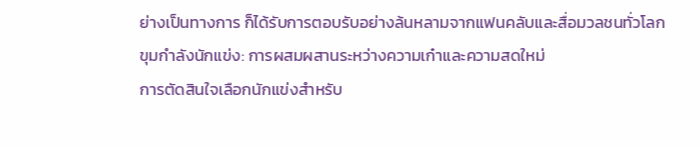ย่างเป็นทางการ ก็ได้รับการตอบรับอย่างล้นหลามจากแฟนคลับและสื่อมวลชนทั่วโลก
ขุมกำลังนักแข่ง: การผสมผสานระหว่างความเก๋าและความสดใหม่
การตัดสินใจเลือกนักแข่งสำหรับ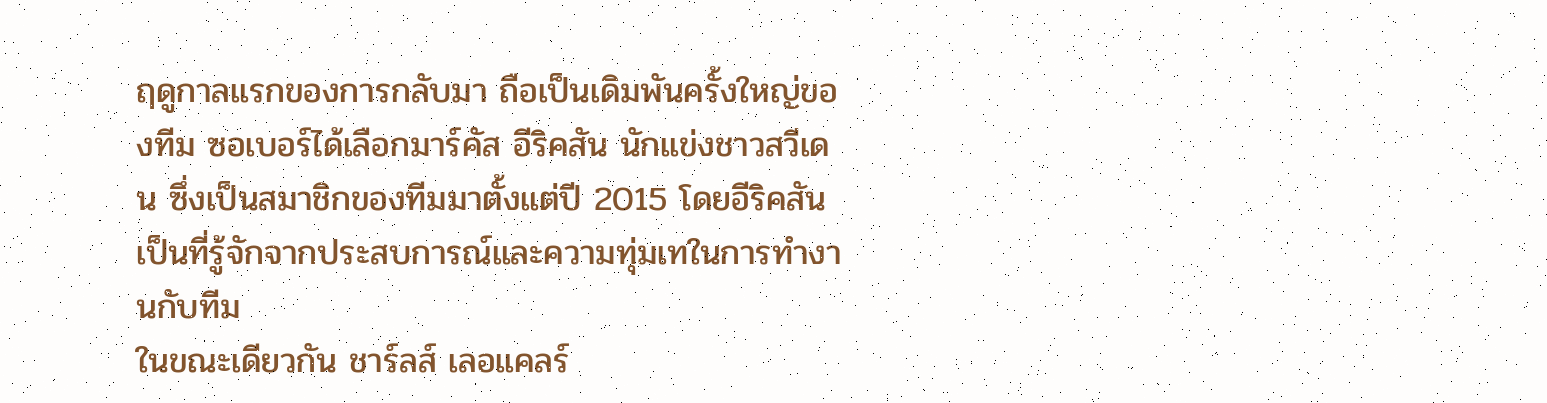ฤดูกาลแรกของการกลับมา ถือเป็นเดิมพันครั้งใหญ่ของทีม ซอเบอร์ได้เลือกมาร์คัส อีริคสัน นักแข่งชาวสวีเดน ซึ่งเป็นสมาชิกของทีมมาตั้งแต่ปี 2015 โดยอีริคสันเป็นที่รู้จักจากประสบการณ์และความทุ่มเทในการทำงานกับทีม
ในขณะเดียวกัน ชาร์ลส์ เลอแคลร์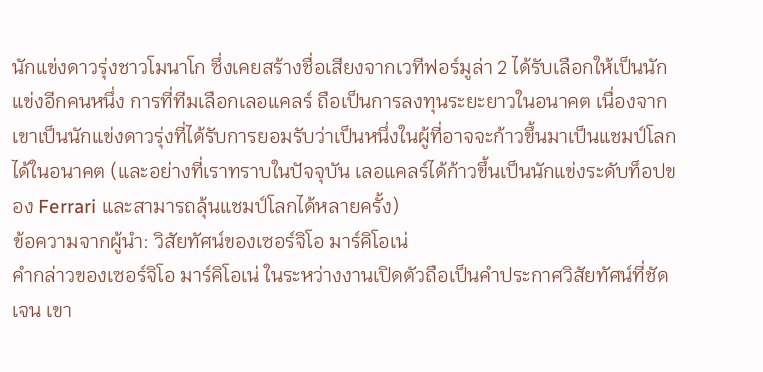นักแข่งดาวรุ่งชาวโมนาโก ซึ่งเคยสร้างชื่อเสียงจากเวทีฟอร์มูล่า 2 ได้รับเลือกให้เป็นนักแข่งอีกคนหนึ่ง การที่ทีมเลือกเลอแคลร์ ถือเป็นการลงทุนระยะยาวในอนาคต เนื่องจากเขาเป็นนักแข่งดาวรุ่งที่ได้รับการยอมรับว่าเป็นหนึ่งในผู้ที่อาจจะก้าวขึ้นมาเป็นแชมป์โลกได้ในอนาคต (และอย่างที่เราทราบในปัจจุบัน เลอแคลร์ได้ก้าวขึ้นเป็นนักแข่งระดับท็อปของ Ferrari และสามารถลุ้นแชมป์โลกได้หลายครั้ง)
ข้อความจากผู้นำ: วิสัยทัศน์ของเซอร์จิโอ มาร์คิโอเน่
คำกล่าวของเซอร์จิโอ มาร์คิโอเน่ ในระหว่างงานเปิดตัวถือเป็นคำประกาศวิสัยทัศน์ที่ชัดเจน เขา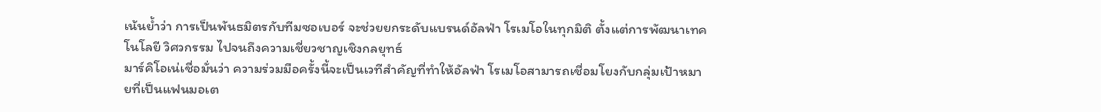เน้นย้ำว่า การเป็นพันธมิตรกับทีมซอเบอร์ จะช่วยยกระดับแบรนด์อัลฟ่า โรเมโอในทุกมิติ ตั้งแต่การพัฒนาเทคโนโลยี วิศวกรรม ไปจนถึงความเชี่ยวชาญเชิงกลยุทธ์
มาร์คิโอเน่เชื่อมั่นว่า ความร่วมมือครั้งนี้จะเป็นเวทีสำคัญที่ทำให้อัลฟ่า โรเมโอสามารถเชื่อมโยงกับกลุ่มเป้าหมายที่เป็นแฟนมอเต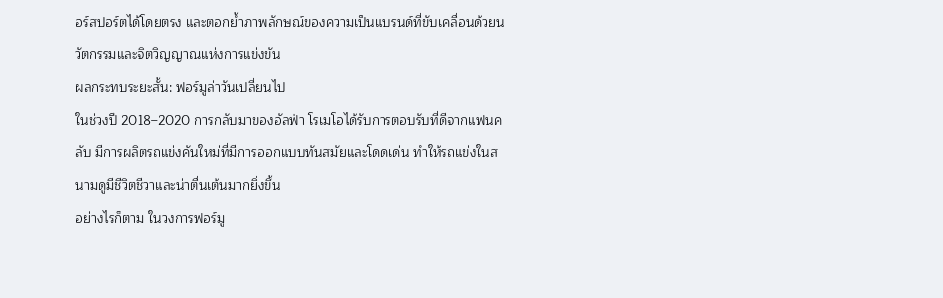อร์สปอร์ตได้โดยตรง และตอกย้ำภาพลักษณ์ของความเป็นแบรนด์ที่ขับเคลื่อนด้วยนวัตกรรมและจิตวิญญาณแห่งการแข่งขัน
ผลกระทบระยะสั้น: ฟอร์มูล่าวันเปลี่ยนไป
ในช่วงปี 2018–2020 การกลับมาของอัลฟ่า โรเมโอได้รับการตอบรับที่ดีจากแฟนคลับ มีการผลิตรถแข่งคันใหม่ที่มีการออกแบบทันสมัยและโดดเด่น ทำให้รถแข่งในสนามดูมีชีวิตชีวาและน่าตื่นเต้นมากยิ่งขึ้น
อย่างไรก็ตาม ในวงการฟอร์มู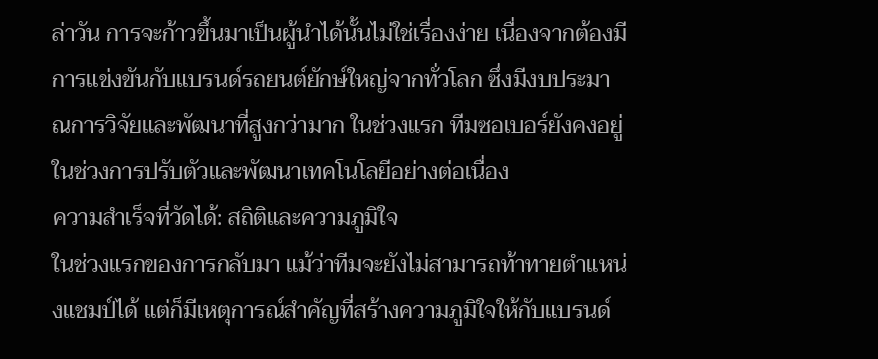ล่าวัน การจะก้าวขึ้นมาเป็นผู้นำได้นั้นไม่ใช่เรื่องง่าย เนื่องจากต้องมีการแข่งขันกับแบรนด์รถยนต์ยักษ์ใหญ่จากทั่วโลก ซึ่งมีงบประมาณการวิจัยและพัฒนาที่สูงกว่ามาก ในช่วงแรก ทีมซอเบอร์ยังคงอยู่ในช่วงการปรับตัวและพัฒนาเทคโนโลยีอย่างต่อเนื่อง
ความสำเร็จที่วัดได้: สถิติและความภูมิใจ
ในช่วงแรกของการกลับมา แม้ว่าทีมจะยังไม่สามารถท้าทายตำแหน่งแชมป์ได้ แต่ก็มีเหตุการณ์สำคัญที่สร้างความภูมิใจให้กับแบรนด์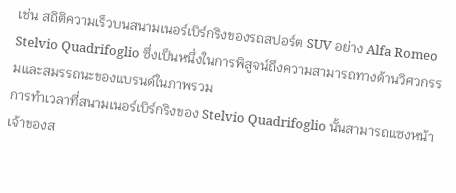เช่น สถิติความเร็วบนสนามเนอร์เบิร์กริงของรถสปอร์ต SUV อย่าง Alfa Romeo Stelvio Quadrifoglio ซึ่งเป็นหนึ่งในการพิสูจน์ถึงความสามารถทางด้านวิศวกรรมและสมรรถนะของแบรนด์ในภาพรวม
การทำเวลาที่สนามเนอร์เบิร์กริงของ Stelvio Quadrifoglio นั้นสามารถแซงหน้าเจ้าของส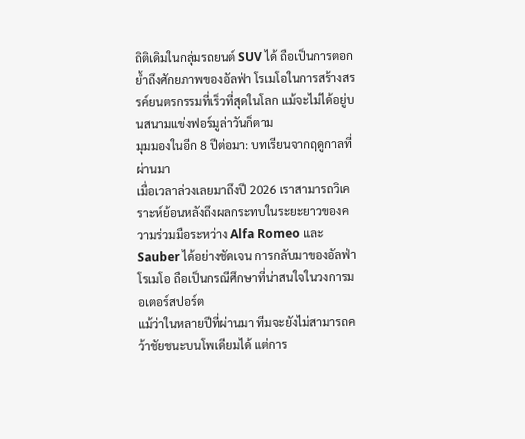ถิติเดิมในกลุ่มรถยนต์ SUV ได้ ถือเป็นการตอกย้ำถึงศักยภาพของอัลฟ่า โรเมโอในการสร้างสรรค์ยนตรกรรมที่เร็วที่สุดในโลก แม้จะไม่ได้อยู่บนสนามแข่งฟอร์มูล่าวันก็ตาม
มุมมองในอีก 8 ปีต่อมา: บทเรียนจากฤดูกาลที่ผ่านมา
เมื่อเวลาล่วงเลยมาถึงปี 2026 เราสามารถวิเคราะห์ย้อนหลังถึงผลกระทบในระยะยาวของความร่วมมือระหว่าง Alfa Romeo และ Sauber ได้อย่างชัดเจน การกลับมาของอัลฟ่า โรเมโอ ถือเป็นกรณีศึกษาที่น่าสนใจในวงการมอเตอร์สปอร์ต
แม้ว่าในหลายปีที่ผ่านมา ทีมจะยังไม่สามารถคว้าชัยชนะบนโพเดียมได้ แต่การ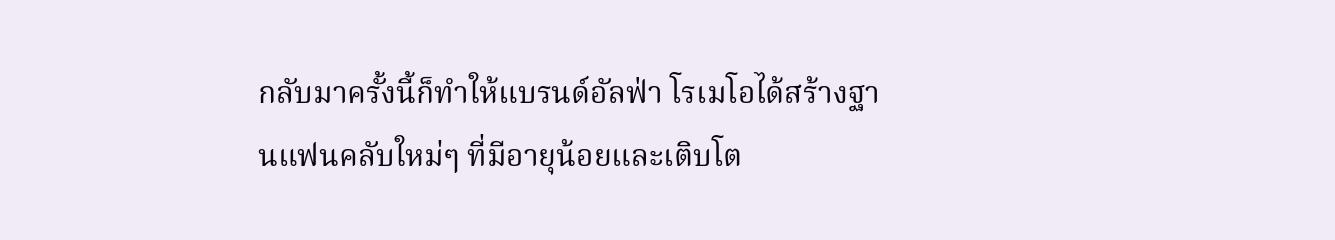กลับมาครั้งนี้ก็ทำให้แบรนด์อัลฟ่า โรเมโอได้สร้างฐานแฟนคลับใหม่ๆ ที่มีอายุน้อยและเติบโต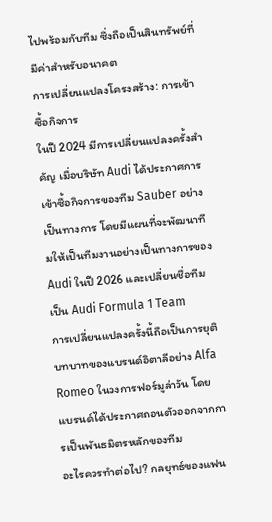ไปพร้อมกับทีม ซึ่งถือเป็นสินทรัพย์ที่มีค่าสำหรับอนาคต
การเปลี่ยนแปลงโครงสร้าง: การเข้าซื้อกิจการ
ในปี 2024 มีการเปลี่ยนแปลงครั้งสำคัญ เมื่อบริษัท Audi ได้ประกาศการเข้าซื้อกิจการของทีม Sauber อย่างเป็นทางการ โดยมีแผนที่จะพัฒนาทีมให้เป็นทีมงานอย่างเป็นทางการของ Audi ในปี 2026 และเปลี่ยนชื่อทีมเป็น Audi Formula 1 Team
การเปลี่ยนแปลงครั้งนี้ถือเป็นการยุติบทบาทของแบรนด์อิตาลีอย่าง Alfa Romeo ในวงการฟอร์มูล่าวัน โดยแบรนด์ได้ประกาศถอนตัวออกจากการเป็นพันธมิตรหลักของทีม
อะไรควรทำต่อไป? กลยุทธ์ของแฟน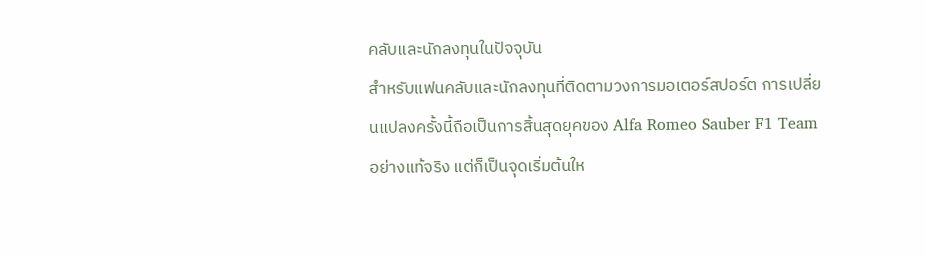คลับและนักลงทุนในปัจจุบัน
สำหรับแฟนคลับและนักลงทุนที่ติดตามวงการมอเตอร์สปอร์ต การเปลี่ยนแปลงครั้งนี้ถือเป็นการสิ้นสุดยุคของ Alfa Romeo Sauber F1 Team อย่างแท้จริง แต่ก็เป็นจุดเริ่มต้นให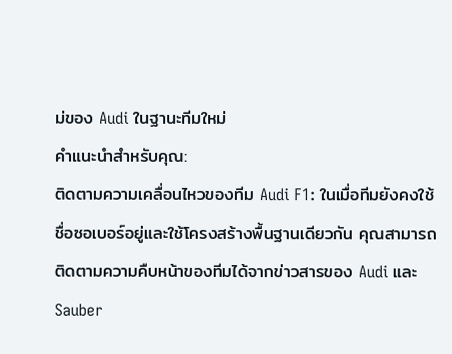ม่ของ Audi ในฐานะทีมใหม่
คำแนะนำสำหรับคุณ:
ติดตามความเคลื่อนไหวของทีม Audi F1: ในเมื่อทีมยังคงใช้ชื่อซอเบอร์อยู่และใช้โครงสร้างพื้นฐานเดียวกัน คุณสามารถติดตามความคืบหน้าของทีมได้จากข่าวสารของ Audi และ Sauber